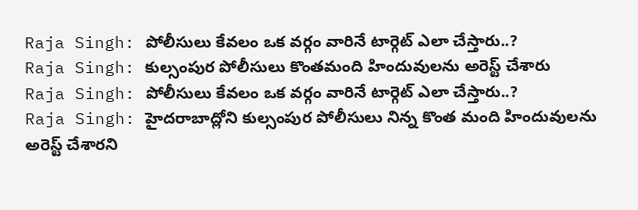Raja Singh: పోలీసులు కేవలం ఒక వర్గం వారినే టార్గెట్ ఎలా చేస్తారు..?
Raja Singh: కుల్సంపుర పోలీసులు కొంతమంది హిందువులను అరెస్ట్ చేశారు
Raja Singh: పోలీసులు కేవలం ఒక వర్గం వారినే టార్గెట్ ఎలా చేస్తారు..?
Raja Singh: హైదరాబాద్లోని కుల్సంపుర పోలీసులు నిన్న కొంత మంది హిందువులను అరెస్ట్ చేశారని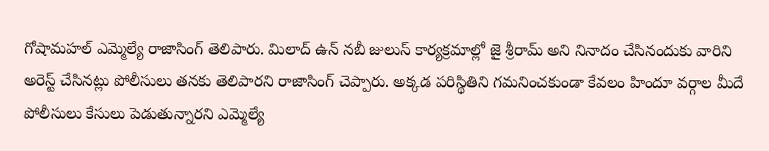గోషామహల్ ఎమ్మెల్యే రాజాసింగ్ తెలిపారు. మిలాద్ ఉన్ నబీ జులుస్ కార్యక్రమాల్లో జై శ్రీరామ్ అని నినాదం చేసినందుకు వారిని అరెస్ట్ చేసినట్లు పోలీసులు తనకు తెలిపారని రాజాసింగ్ చెప్పారు. అక్కడ పరిస్థితిని గమనించకుండా కేవలం హిందూ వర్గాల మీదే పోలీసులు కేసులు పెడుతున్నారని ఎమ్మెల్యే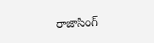రాజాసింగ్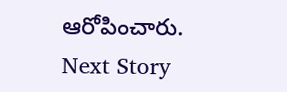ఆరోపించారు.
Next Story